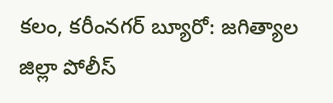కలం, కరీంనగర్ బ్యూరో: జగిత్యాల జిల్లా పోలీస్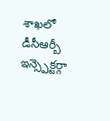శాఖలో డీసీఆర్బీ ఇన్స్పెక్టర్గా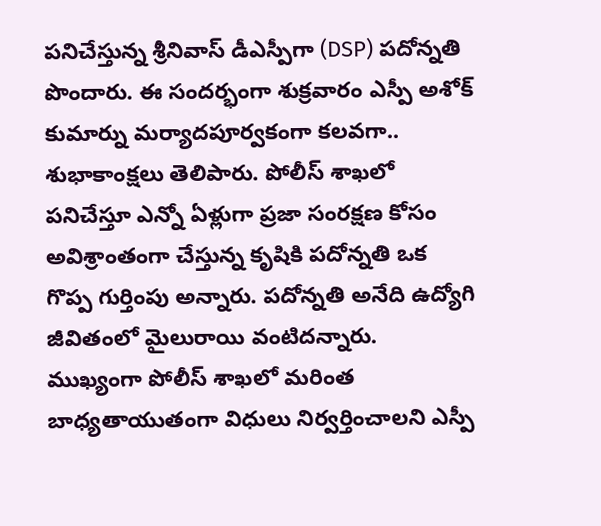పనిచేస్తున్న శ్రీనివాస్ డీఎస్పీగా (DSP) పదోన్నతి పొందారు. ఈ సందర్భంగా శుక్రవారం ఎస్పీ అశోక్ కుమార్ను మర్యాదపూర్వకంగా కలవగా.. శుభాకాంక్షలు తెలిపారు. పోలీస్ శాఖలో పనిచేస్తూ ఎన్నో ఏళ్లుగా ప్రజా సంరక్షణ కోసం అవిశ్రాంతంగా చేస్తున్న కృషికి పదోన్నతి ఒక గొప్ప గుర్తింపు అన్నారు. పదోన్నతి అనేది ఉద్యోగి జీవితంలో మైలురాయి వంటిదన్నారు. ముఖ్యంగా పోలీస్ శాఖలో మరింత బాధ్యతాయుతంగా విధులు నిర్వర్తించాలని ఎస్పీ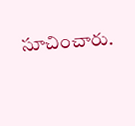సూచించారు.